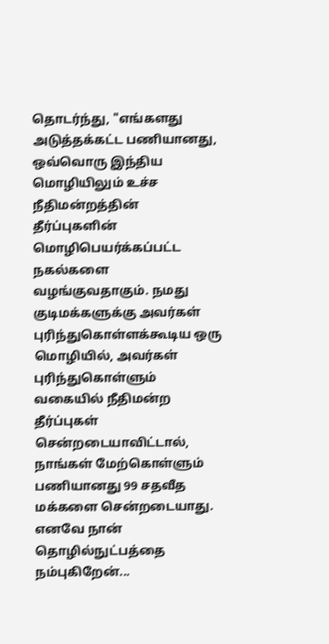தொடர்ந்து, "எங்களது அடுத்தக்கட்ட பணியானது, ஒவ்வொரு இந்திய மொழியிலும் உச்ச நீதிமன்றத்தின் தீர்ப்புகளின் மொழிபெயர்க்கப்பட்ட நகல்களை வழங்குவதாகும். நமது குடிமக்களுக்கு அவர்கள் புரிந்துகொள்ளக்கூடிய ஒரு மொழியில், அவர்கள் புரிந்துகொள்ளும் வகையில் நீதிமன்ற தீர்ப்புகள் சென்றடையாவிட்டால், நாங்கள் மேற்கொள்ளும் பணியானது 99 சதவீத மக்களை சென்றடையாது. எனவே நான் தொழில்நுட்பத்தை நம்புகிறேன்...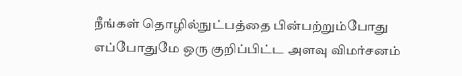நீங்கள் தொழில்நுட்பத்தை பின்பற்றும்போது எப்போதுமே ஒரு குறிப்பிட்ட அளவு விமர்சனம்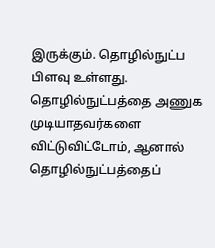இருக்கும். தொழில்நுட்ப பிளவு உள்ளது. தொழில்நுட்பத்தை அணுக முடியாதவர்களை விட்டுவிட்டோம், ஆனால் தொழில்நுட்பத்தைப்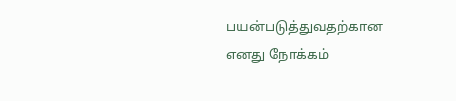பயன்படுத்துவதற்கான எனது நோக்கம்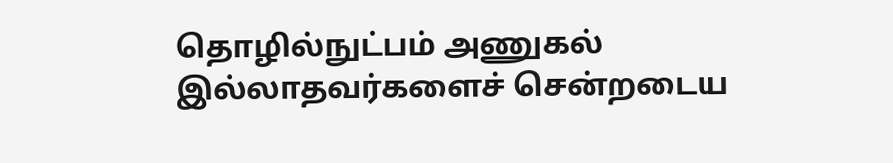தொழில்நுட்பம் அணுகல் இல்லாதவர்களைச் சென்றடைய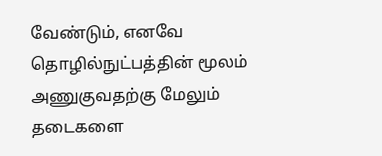வேண்டும், எனவே தொழில்நுட்பத்தின் மூலம் அணுகுவதற்கு மேலும் தடைகளை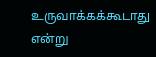உருவாக்கக்கூடாது என்று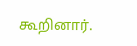கூறினார்.